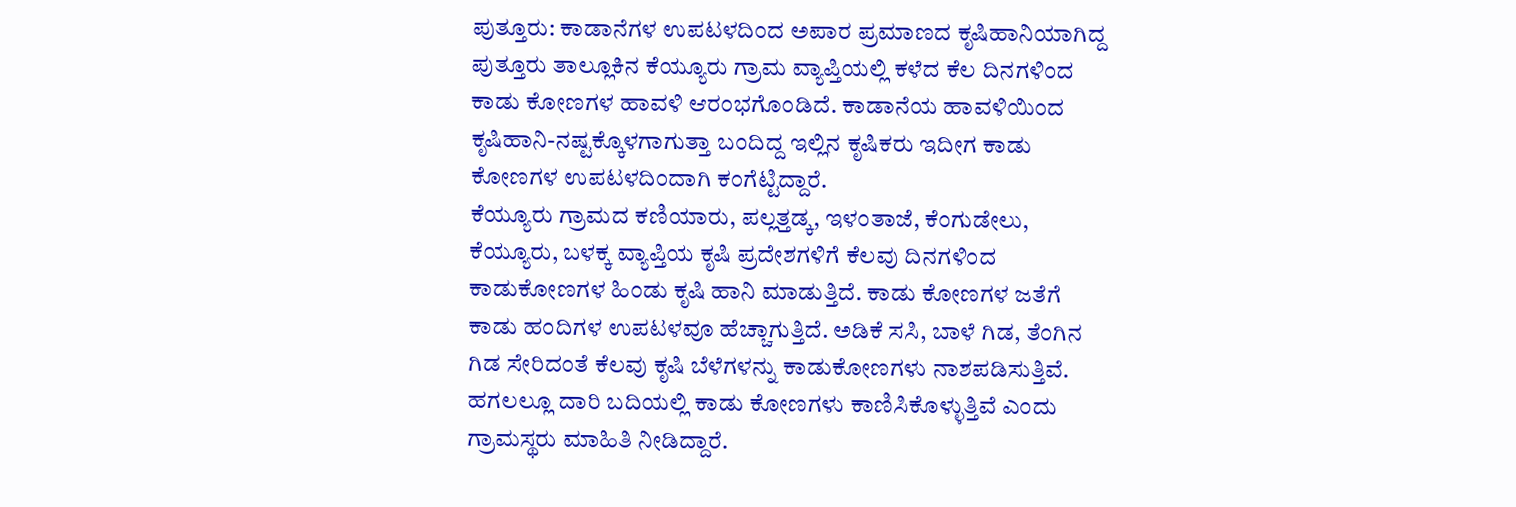ಪುತ್ತೂರು: ಕಾಡಾನೆಗಳ ಉಪಟಳದಿಂದ ಅಪಾರ ಪ್ರಮಾಣದ ಕೃಷಿಹಾನಿಯಾಗಿದ್ದ ಪುತ್ತೂರು ತಾಲ್ಲೂಕಿನ ಕೆಯ್ಯೂರು ಗ್ರಾಮ ವ್ಯಾಪ್ತಿಯಲ್ಲಿ ಕಳೆದ ಕೆಲ ದಿನಗಳಿಂದ ಕಾಡು ಕೋಣಗಳ ಹಾವಳಿ ಆರಂಭಗೊಂಡಿದೆ. ಕಾಡಾನೆಯ ಹಾವಳಿಯಿಂದ ಕೃಷಿಹಾನಿ-ನಷ್ಟಕ್ಕೊಳಗಾಗುತ್ತಾ ಬಂದಿದ್ದ ಇಲ್ಲಿನ ಕೃಷಿಕರು ಇದೀಗ ಕಾಡು ಕೋಣಗಳ ಉಪಟಳದಿಂದಾಗಿ ಕಂಗೆಟ್ಟಿದ್ದಾರೆ.
ಕೆಯ್ಯೂರು ಗ್ರಾಮದ ಕಣಿಯಾರು, ಪಲ್ಲತ್ತಡ್ಕ, ಇಳಂತಾಜೆ, ಕೆಂಗುಡೇಲು, ಕೆಯ್ಯೂರು, ಬಳಕ್ಕ ವ್ಯಾಪ್ತಿಯ ಕೃಷಿ ಪ್ರದೇಶಗಳಿಗೆ ಕೆಲವು ದಿನಗಳಿಂದ ಕಾಡುಕೋಣಗಳ ಹಿಂಡು ಕೃಷಿ ಹಾನಿ ಮಾಡುತ್ತಿದೆ. ಕಾಡು ಕೋಣಗಳ ಜತೆಗೆ ಕಾಡು ಹಂದಿಗಳ ಉಪಟಳವೂ ಹೆಚ್ಚಾಗುತ್ತಿದೆ. ಅಡಿಕೆ ಸಸಿ, ಬಾಳೆ ಗಿಡ, ತೆಂಗಿನ ಗಿಡ ಸೇರಿದಂತೆ ಕೆಲವು ಕೃಷಿ ಬೆಳೆಗಳನ್ನು ಕಾಡುಕೋಣಗಳು ನಾಶಪಡಿಸುತ್ತಿವೆ. ಹಗಲಲ್ಲೂ ದಾರಿ ಬದಿಯಲ್ಲಿ ಕಾಡು ಕೋಣಗಳು ಕಾಣಿಸಿಕೊಳ್ಳುತ್ತಿವೆ ಎಂದು ಗ್ರಾಮಸ್ಥರು ಮಾಹಿತಿ ನೀಡಿದ್ದಾರೆ.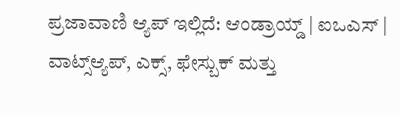ಪ್ರಜಾವಾಣಿ ಆ್ಯಪ್ ಇಲ್ಲಿದೆ: ಆಂಡ್ರಾಯ್ಡ್ | ಐಒಎಸ್ | ವಾಟ್ಸ್ಆ್ಯಪ್, ಎಕ್ಸ್, ಫೇಸ್ಬುಕ್ ಮತ್ತು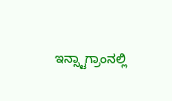ಇನ್ಸ್ಟಾಗ್ರಾಂನಲ್ಲಿ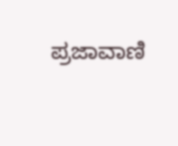ಪ್ರಜಾವಾಣಿ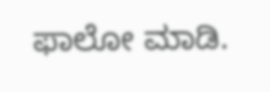ಫಾಲೋ ಮಾಡಿ.